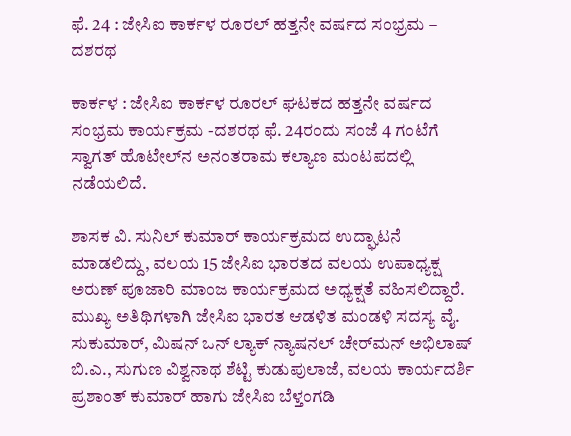ಫೆ. 24 : ಜೇಸಿಐ ಕಾರ್ಕಳ ರೂರಲ್‌ ಹತ್ತನೇ ವರ್ಷದ ಸಂಭ್ರಮ – ದಶರಥ

ಕಾರ್ಕಳ : ಜೇಸಿಐ ಕಾರ್ಕಳ ರೂರಲ್‌ ಘಟಕದ ಹತ್ತನೇ ವರ್ಷದ ಸಂಭ್ರಮ ಕಾರ್ಯಕ್ರಮ -ದಶರಥ ಫೆ. 24ರಂದು ಸಂಜೆ 4 ಗಂಟೆಗೆ ಸ್ವಾಗತ್‌ ಹೊಟೇಲ್‌ನ ಅನಂತರಾಮ ಕಲ್ಯಾಣ ಮಂಟಪದಲ್ಲಿ ನಡೆಯಲಿದೆ.

ಶಾಸಕ ವಿ. ಸುನಿಲ್‌ ಕುಮಾರ್‌ ಕಾರ್ಯಕ್ರಮದ ಉದ್ಘಾಟನೆ ಮಾಡಲಿದ್ದು, ವಲಯ 15 ಜೇಸಿಐ ಭಾರತದ ವಲಯ ಉಪಾಧ್ಯಕ್ಷ ಅರುಣ್‌ ಪೂಜಾರಿ ಮಾಂಜ ಕಾರ್ಯಕ್ರಮದ ಅಧ್ಯಕ್ಷತೆ ವಹಿಸಲಿದ್ದಾರೆ. ಮುಖ್ಯ ಅತಿಥಿಗಳಾಗಿ ಜೇಸಿಐ ಭಾರತ ಆಡಳಿತ ಮಂಡಳಿ ಸದಸ್ಯ ವೈ. ಸುಕುಮಾರ್‌, ಮಿಷನ್‌ ಒನ್‌ ಲ್ಯಾಕ್‌ ನ್ಯಾಷನಲ್‌ ಚೇರ್‌ಮನ್‌ ಅಭಿಲಾಷ್‌ ಬಿ.ಎ., ಸುಗುಣ ವಿಶ್ವನಾಥ ಶೆಟ್ಟಿ ಕುಡುಪುಲಾಜೆ, ವಲಯ ಕಾರ್ಯದರ್ಶಿ ಪ್ರಶಾಂತ್‌ ಕುಮಾರ್‌ ಹಾಗು ಜೇಸಿಐ ಬೆಳ್ತಂಗಡಿ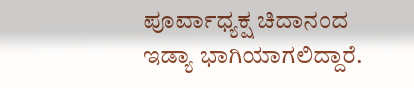ಪೂರ್ವಾಧ್ಯಕ್ಷ ಚಿದಾನಂದ ಇಡ್ಯಾ ಭಾಗಿಯಾಗಲಿದ್ದಾರೆ.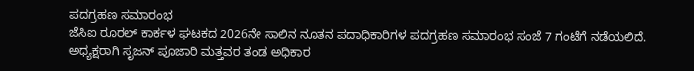ಪದಗ್ರಹಣ ಸಮಾರಂಭ
ಜೆಸಿಐ ರೂರಲ್‌ ಕಾರ್ಕಳ ಘಟಕದ 2026ನೇ ಸಾಲಿನ ನೂತನ ಪದಾಧಿಕಾರಿಗಳ ಪದಗ್ರಹಣ ಸಮಾರಂಭ ಸಂಜೆ 7 ಗಂಟೆಗೆ ನಡೆಯಲಿದೆ. ಅಧ್ಯಕ್ಷರಾಗಿ ಸೃಜನ್‌ ಪೂಜಾರಿ ಮತ್ತವರ ತಂಡ ಅಧಿಕಾರ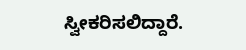ಸ್ವೀಕರಿಸಲಿದ್ದಾರೆ.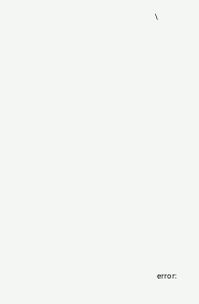\















error: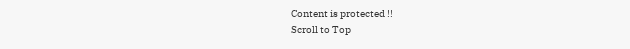Content is protected !!
Scroll to Top